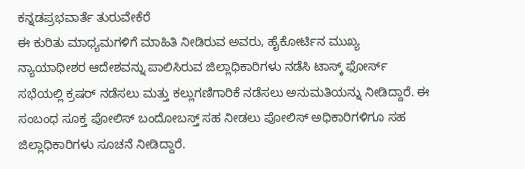ಕನ್ನಡಪ್ರಭವಾರ್ತೆ ತುರುವೇಕೆರೆ
ಈ ಕುರಿತು ಮಾಧ್ಯಮಗಳಿಗೆ ಮಾಹಿತಿ ನೀಡಿರುವ ಅವರು, ಹೈಕೋರ್ಟಿನ ಮುಖ್ಯ ನ್ಯಾಯಾಧೀಶರ ಆದೇಶವನ್ನು ಪಾಲಿಸಿರುವ ಜಿಲ್ಲಾಧಿಕಾರಿಗಳು ನಡೆಸಿ ಟಾಸ್ಕ್ ಫೋರ್ಸ್ ಸಭೆಯಲ್ಲಿ ಕ್ರಷರ್ ನಡೆಸಲು ಮತ್ತು ಕಲ್ಲುಗಣಿಗಾರಿಕೆ ನಡೆಸಲು ಅನುಮತಿಯನ್ನು ನೀಡಿದ್ದಾರೆ. ಈ ಸಂಬಂಧ ಸೂಕ್ತ ಪೋಲಿಸ್ ಬಂದೋಬಸ್ತ್ ಸಹ ನೀಡಲು ಪೋಲಿಸ್ ಅಧಿಕಾರಿಗಳಿಗೂ ಸಹ ಜಿಲ್ಲಾಧಿಕಾರಿಗಳು ಸೂಚನೆ ನೀಡಿದ್ದಾರೆ.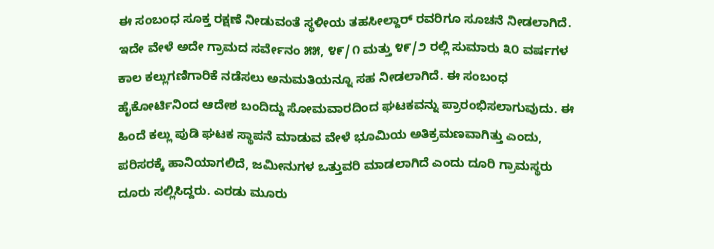ಈ ಸಂಬಂಧ ಸೂಕ್ತ ರಕ್ಷಣೆ ನೀಡುವಂತೆ ಸ್ಥಳೀಯ ತಹಸೀಲ್ದಾರ್ ರವರಿಗೂ ಸೂಚನೆ ನೀಡಲಾಗಿದೆ. ಇದೇ ವೇಳೆ ಅದೇ ಗ್ರಾಮದ ಸರ್ವೇನಂ ೫೫, ೪೯/೧ ಮತ್ತು ೪೯/೨ ರಲ್ಲಿ ಸುಮಾರು ೩೦ ವರ್ಷಗಳ ಕಾಲ ಕಲ್ಲುಗಣಿಗಾರಿಕೆ ನಡೆಸಲು ಅನುಮತಿಯನ್ನೂ ಸಹ ನೀಡಲಾಗಿದೆ. ಈ ಸಂಬಂಧ ಹೈಕೋರ್ಟಿನಿಂದ ಆದೇಶ ಬಂದಿದ್ದು ಸೋಮವಾರದಿಂದ ಘಟಕವನ್ನು ಪ್ರಾರಂಭಿಸಲಾಗುವುದು. ಈ ಹಿಂದೆ ಕಲ್ಲು ಪುಡಿ ಘಟಕ ಸ್ಥಾಪನೆ ಮಾಡುವ ವೇಳೆ ಭೂಮಿಯ ಅತಿಕ್ರಮಣವಾಗಿತ್ತು ಎಂದು, ಪರಿಸರಕ್ಕೆ ಹಾನಿಯಾಗಲಿದೆ, ಜಮೀನುಗಳ ಒತ್ತುವರಿ ಮಾಡಲಾಗಿದೆ ಎಂದು ದೂರಿ ಗ್ರಾಮಸ್ಥರು ದೂರು ಸಲ್ಲಿಸಿದ್ದರು. ಎರಡು ಮೂರು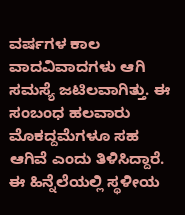ವರ್ಷಗಳ ಕಾಲ ವಾದವಿವಾದಗಳು ಆಗಿ ಸಮಸ್ಯೆ ಜಟಿಲವಾಗಿತ್ತು. ಈ ಸಂಬಂಧ ಹಲವಾರು ಮೊಕದ್ದಮೆಗಳೂ ಸಹ ಆಗಿವೆ ಎಂದು ತಿಳಿಸಿದ್ದಾರೆ.
ಈ ಹಿನ್ನೆಲೆಯಲ್ಲಿ ಸ್ಥಳೀಯ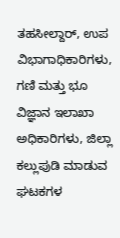ತಹಸೀಲ್ದಾರ್, ಉಪ ವಿಭಾಗಾಧಿಕಾರಿಗಳು, ಗಣಿ ಮತ್ತು ಭೂ ವಿಜ್ಞಾನ ಇಲಾಖಾ ಅಧಿಕಾರಿಗಳು, ಜಿಲ್ಲಾ ಕಲ್ಲುಪುಡಿ ಮಾಡುವ ಘಟಕಗಳ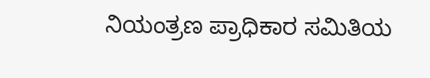ನಿಯಂತ್ರಣ ಪ್ರಾಧಿಕಾರ ಸಮಿತಿಯ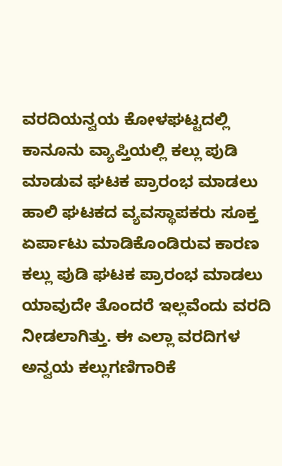ವರದಿಯನ್ವಯ ಕೋಳಘಟ್ಟದಲ್ಲಿ ಕಾನೂನು ವ್ಯಾಪ್ತಿಯಲ್ಲಿ ಕಲ್ಲು ಪುಡಿ ಮಾಡುವ ಘಟಕ ಪ್ರಾರಂಭ ಮಾಡಲು ಹಾಲಿ ಘಟಕದ ವ್ಯವಸ್ಥಾಪಕರು ಸೂಕ್ತ ಏರ್ಪಾಟು ಮಾಡಿಕೊಂಡಿರುವ ಕಾರಣ ಕಲ್ಲು ಪುಡಿ ಘಟಕ ಪ್ರಾರಂಭ ಮಾಡಲು ಯಾವುದೇ ತೊಂದರೆ ಇಲ್ಲವೆಂದು ವರದಿ ನೀಡಲಾಗಿತ್ತು. ಈ ಎಲ್ಲಾ ವರದಿಗಳ ಅನ್ವಯ ಕಲ್ಲುಗಣಿಗಾರಿಕೆ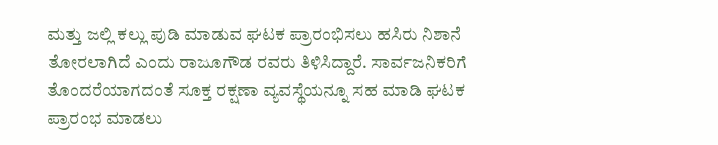ಮತ್ತು ಜಲ್ಲಿ ಕಲ್ಲು ಪುಡಿ ಮಾಡುವ ಘಟಕ ಪ್ರಾರಂಭಿಸಲು ಹಸಿರು ನಿಶಾನೆ ತೋರಲಾಗಿದೆ ಎಂದು ರಾಜೂಗೌಡ ರವರು ತಿಳಿಸಿದ್ದಾರೆ. ಸಾರ್ವಜನಿಕರಿಗೆ ತೊಂದರೆಯಾಗದಂತೆ ಸೂಕ್ತ ರಕ್ಷಣಾ ವ್ಯವಸ್ಥೆಯನ್ನೂ ಸಹ ಮಾಡಿ ಘಟಕ ಪ್ರಾರಂಭ ಮಾಡಲು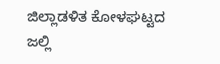ಜಿಲ್ಲಾಡಳಿತ ಕೋಳಘಟ್ಟದ ಜಲ್ಲಿ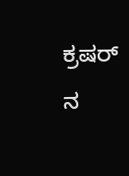ಕ್ರಷರ್ ನ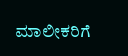ಮಾಲೀಕರಿಗೆ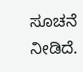ಸೂಚನೆ ನೀಡಿದೆ.